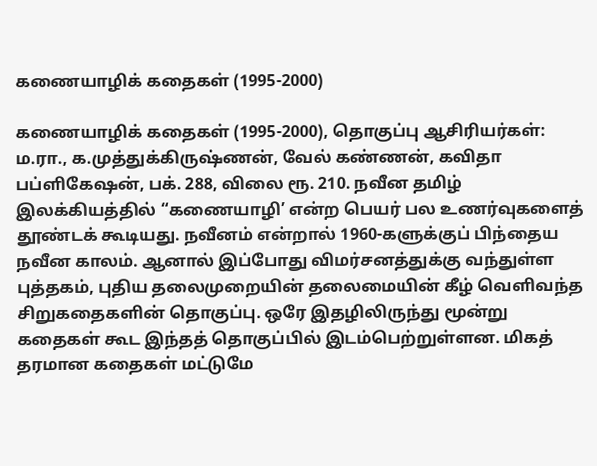கணையாழிக் கதைகள் (1995-2000)

கணையாழிக் கதைகள் (1995-2000), தொகுப்பு ஆசிரியர்கள்: ம.ரா., க.முத்துக்கிருஷ்ணன், வேல் கண்ணன், கவிதா பப்ளிகேஷன், பக். 288, விலை ரூ. 210. நவீன தமிழ் இலக்கியத்தில் “கணையாழி’ என்ற பெயர் பல உணர்வுகளைத் தூண்டக் கூடியது. நவீனம் என்றால் 1960-களுக்குப் பிந்தைய நவீன காலம். ஆனால் இப்போது விமர்சனத்துக்கு வந்துள்ள புத்தகம், புதிய தலைமுறையின் தலைமையின் கீழ் வெளிவந்த சிறுகதைகளின் தொகுப்பு. ஒரே இதழிலிருந்து மூன்று கதைகள் கூட இந்தத் தொகுப்பில் இடம்பெற்றுள்ளன. மிகத் தரமான கதைகள் மட்டுமே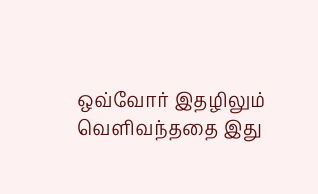ஒவ்வோர் இதழிலும் வெளிவந்ததை இது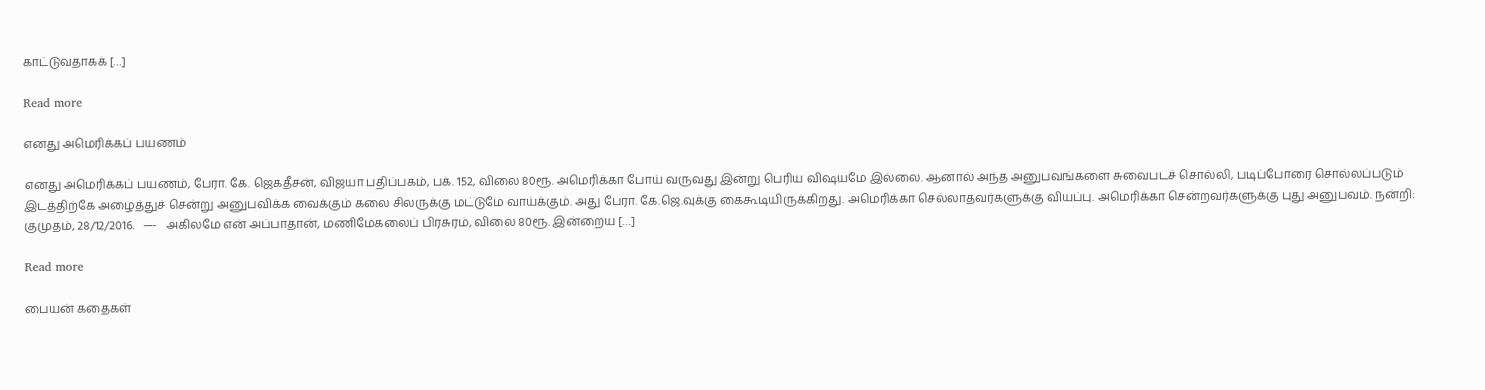காட்டுவதாகக் […]

Read more

எனது அமெரிக்கப் பயணம்

எனது அமெரிக்கப் பயணம், பேரா. கே. ஜெகதீசன், விஜயா பதிப்பகம், பக். 152, விலை 80ரூ. அமெரிக்கா போய் வருவது இன்று பெரிய விஷயமே இல்லை. ஆனால் அந்த அனுபவங்களை சுவைபடச் சொல்லி, படிப்போரை சொல்லப்படும் இடத்திற்கே அழைத்துச் சென்று அனுபவிக்க வைக்கும் கலை சிலருக்கு மட்டுமே வாய்க்கும். அது பேரா. கே.ஜெ.வுக்கு கைகூடியிருக்கிறது. அமெரிக்கா செல்லாதவர்களுக்கு வியப்பு. அமெரிக்கா சென்றவர்களுக்கு புது அனுபவம். நன்றி: குமுதம், 28/12/2016.   —-   அகிலமே என் அப்பாதான், மணிமேகலைப் பிரசுரம், விலை 80ரூ. இன்றைய […]

Read more

பையன் கதைகள்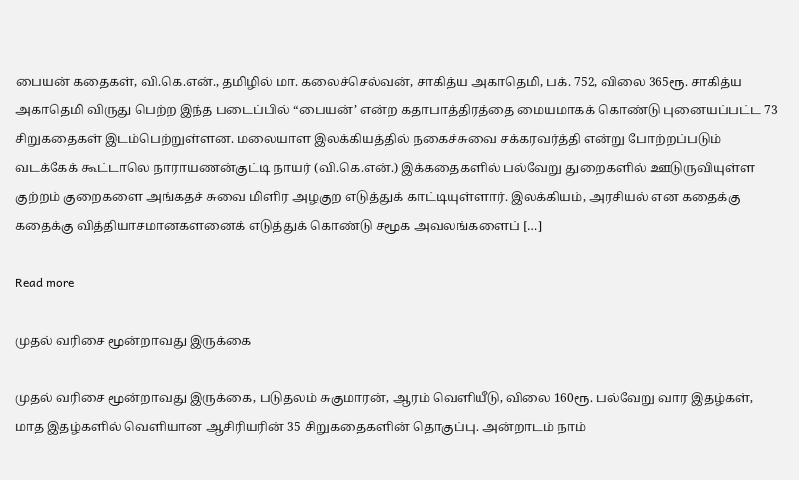பையன் கதைகள், வி.கெ.என்., தமிழில் மா. கலைச்செல்வன், சாகித்ய அகாதெமி, பக். 752, விலை 365ரூ. சாகித்ய அகாதெமி விருது பெற்ற இந்த படைப்பில் “பையன்’ என்ற கதாபாத்திரத்தை மையமாகக் கொண்டு புனையப்பட்ட 73 சிறுகதைகள் இடம்பெற்றுள்ளன. மலையாள இலக்கியத்தில் நகைச்சுவை சக்கரவர்த்தி என்று போற்றப்படும் வடக்கேக் கூட்டாலெ நாராயணன்குட்டி நாயர் (வி.கெ.என்.) இக்கதைகளில் பல்வேறு துறைகளில் ஊடுருவியுள்ள குற்றம் குறைகளை அங்கதச் சுவை மிளிர அழகுற எடுத்துக் காட்டியுள்ளார். இலக்கியம், அரசியல் என கதைக்கு கதைக்கு வித்தியாசமானகளனைக் எடுத்துக் கொண்டு சமூக அவலங்களைப் […]

Read more

முதல் வரிசை மூன்றாவது இருக்கை

முதல் வரிசை மூன்றாவது இருக்கை, படுதலம் சுகுமாரன், ஆரம் வெளியீடு, விலை 160ரூ. பல்வேறு வார இதழ்கள், மாத இதழ்களில் வெளியான ஆசிரியரின் 35 சிறுகதைகளின் தொகுப்பு. அன்றாடம் நாம்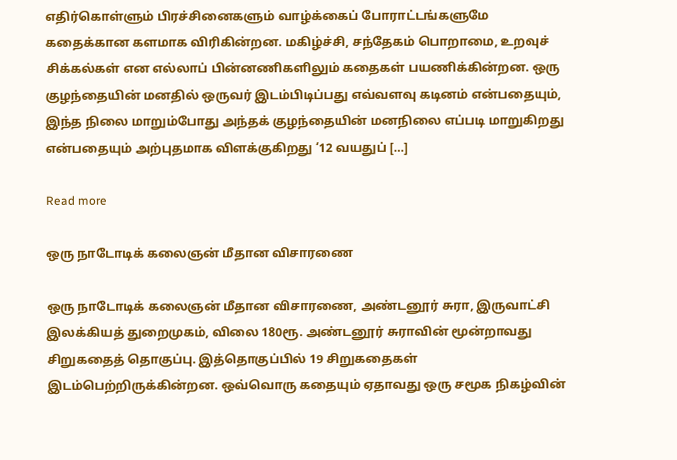எதிர்கொள்ளும் பிரச்சினைகளும் வாழ்க்கைப் போராட்டங்களுமே கதைக்கான களமாக விரிகின்றன. மகிழ்ச்சி, சந்தேகம் பொறாமை, உறவுச் சிக்கல்கள் என எல்லாப் பின்னணிகளிலும் கதைகள் பயணிக்கின்றன. ஒரு குழந்தையின் மனதில் ஒருவர் இடம்பிடிப்பது எவ்வளவு கடினம் என்பதையும், இந்த நிலை மாறும்போது அந்தக் குழந்தையின் மனநிலை எப்படி மாறுகிறது என்பதையும் அற்புதமாக விளக்குகிறது ‘12 வயதுப் […]

Read more

ஒரு நாடோடிக் கலைஞன் மீதான விசாரணை

ஒரு நாடோடிக் கலைஞன் மீதான விசாரணை, அண்டனூர் சுரா, இருவாட்சி இலக்கியத் துறைமுகம், விலை 180ரூ. அண்டனூர் சுராவின் மூன்றாவது சிறுகதைத் தொகுப்பு. இத்தொகுப்பில் 19 சிறுகதைகள் இடம்பெற்றிருக்கின்றன. ஒவ்வொரு கதையும் ஏதாவது ஒரு சமூக நிகழ்வின்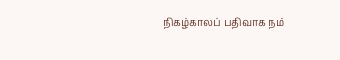நிகழ்காலப் பதிவாக நம்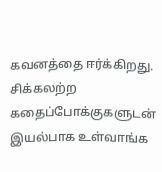கவனத்தை ஈர்க்கிறது. சிக்கலற்ற கதைப்போக்குகளுடன் இயல்பாக உள்வாங்க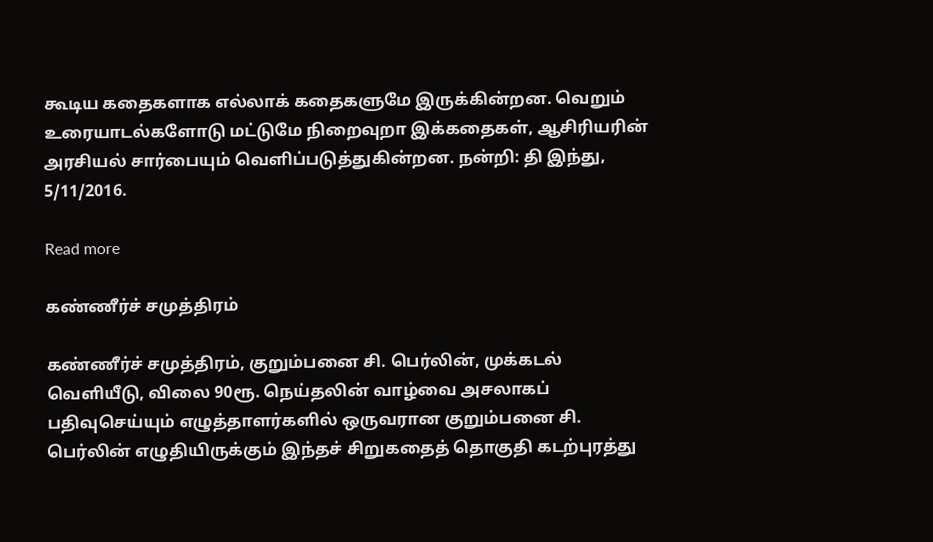கூடிய கதைகளாக எல்லாக் கதைகளுமே இருக்கின்றன. வெறும் உரையாடல்களோடு மட்டுமே நிறைவுறா இக்கதைகள், ஆசிரியரின் அரசியல் சார்பையும் வெளிப்படுத்துகின்றன. நன்றி: தி இந்து, 5/11/2016.

Read more

கண்ணீர்ச் சமுத்திரம்

கண்ணீர்ச் சமுத்திரம், குறும்பனை சி. பெர்லின், முக்கடல் வெளியீடு, விலை 90ரூ. நெய்தலின் வாழ்வை அசலாகப் பதிவுசெய்யும் எழுத்தாளர்களில் ஒருவரான குறும்பனை சி. பெர்லின் எழுதியிருக்கும் இந்தச் சிறுகதைத் தொகுதி கடற்புரத்து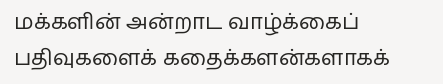மக்களின் அன்றாட வாழ்க்கைப் பதிவுகளைக் கதைக்களன்களாகக்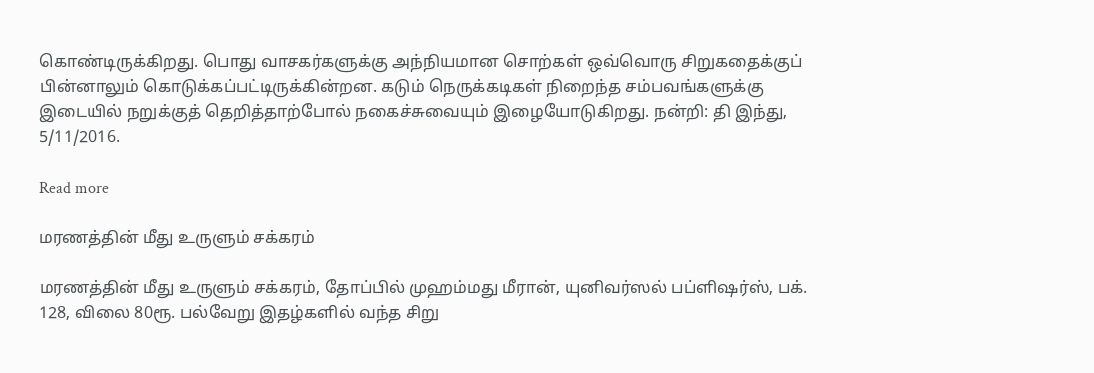கொண்டிருக்கிறது. பொது வாசகர்களுக்கு அந்நியமான சொற்கள் ஒவ்வொரு சிறுகதைக்குப் பின்னாலும் கொடுக்கப்பட்டிருக்கின்றன. கடும் நெருக்கடிகள் நிறைந்த சம்பவங்களுக்கு இடையில் நறுக்குத் தெறித்தாற்போல் நகைச்சுவையும் இழையோடுகிறது. நன்றி: தி இந்து, 5/11/2016.

Read more

மரணத்தின் மீது உருளும் சக்கரம்

மரணத்தின் மீது உருளும் சக்கரம், தோப்பில் முஹம்மது மீரான், யுனிவர்ஸல் பப்ளிஷர்ஸ், பக். 128, விலை 80ரூ. பல்வேறு இதழ்களில் வந்த சிறு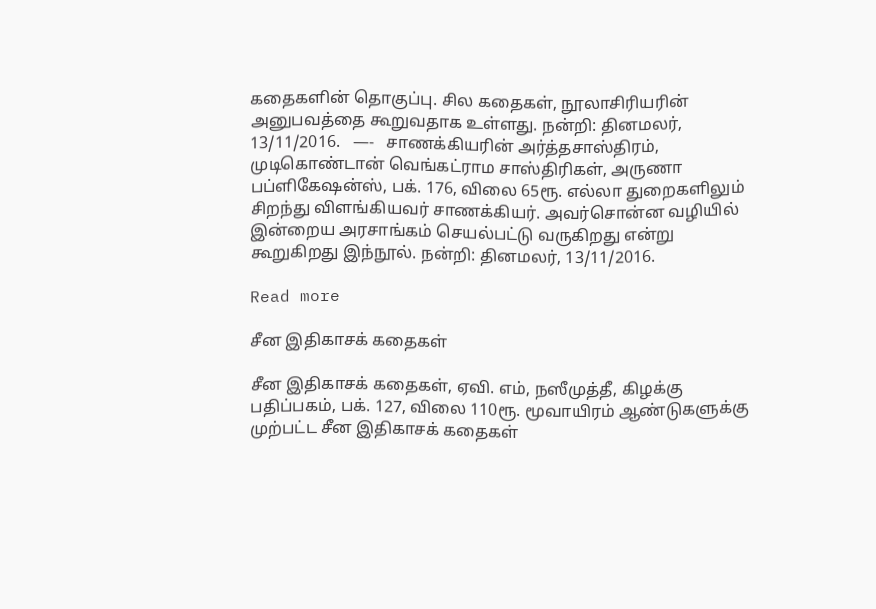கதைகளின் தொகுப்பு. சில கதைகள், நூலாசிரியரின் அனுபவத்தை கூறுவதாக உள்ளது. நன்றி: தினமலர், 13/11/2016.   —-   சாணக்கியரின் அர்த்தசாஸ்திரம், முடிகொண்டான் வெங்கட்ராம சாஸ்திரிகள், அருணா பப்ளிகேஷன்ஸ், பக். 176, விலை 65ரூ. எல்லா துறைகளிலும் சிறந்து விளங்கியவர் சாணக்கியர். அவர்சொன்ன வழியில் இன்றைய அரசாங்கம் செயல்பட்டு வருகிறது என்று கூறுகிறது இந்நூல். நன்றி: தினமலர், 13/11/2016.

Read more

சீன இதிகாசக் கதைகள்

சீன இதிகாசக் கதைகள், ஏவி. எம், நஸீமுத்தீ, கிழக்கு பதிப்பகம், பக். 127, விலை 110ரூ. மூவாயிரம் ஆண்டுகளுக்கு முற்பட்ட சீன இதிகாசக் கதைகள்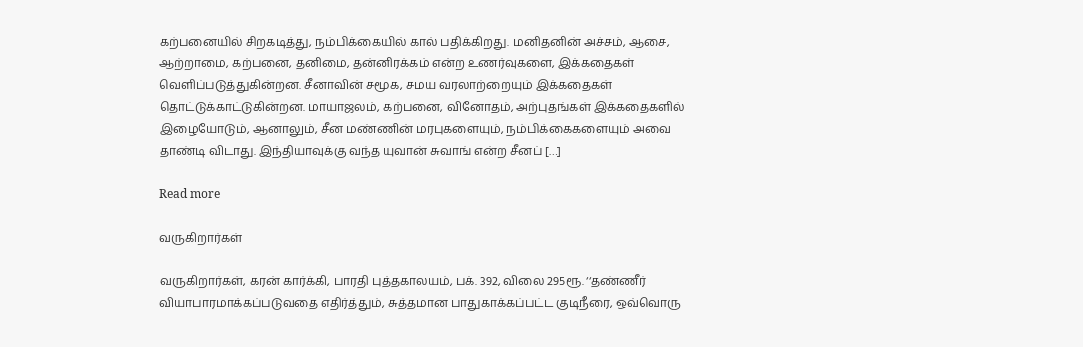கற்பனையில் சிறகடித்து, நம்பிக்கையில் கால் பதிக்கிறது. மனிதனின் அச்சம், ஆசை, ஆற்றாமை, கற்பனை, தனிமை, தன்னிரக்கம் என்ற உணர்வுகளை, இக்கதைகள் வெளிப்படுத்துகின்றன. சீனாவின் சமூக, சமய வரலாற்றையும் இக்கதைகள் தொட்டுக்காட்டுகின்றன. மாயாஜலம், கற்பனை, வினோதம், அற்புதங்கள் இக்கதைகளில் இழையோடும், ஆனாலும், சீன மண்ணின் மரபுகளையும், நம்பிக்கைகளையும் அவை தாண்டி விடாது. இந்தியாவுக்கு வந்த யுவான் சுவாங் என்ற சீனப் […]

Read more

வருகிறார்கள்

வருகிறார்கள், கரன் கார்க்கி, பாரதி புத்தகாலயம், பக். 392, விலை 295ரூ. ‘‘தண்ணீர் வியாபாரமாக்கப்படுவதை எதிர்த்தும், சுத்தமான பாதுகாக்கப்பட்ட குடிநீரை, ஒவ்வொரு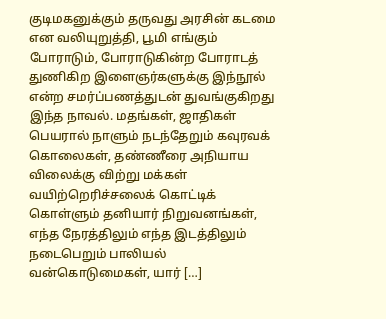குடிமகனுக்கும் தருவது அரசின் கடமை என வலியுறுத்தி, பூமி எங்கும் போராடும், போராடுகின்ற போராடத் துணிகிற இளைஞர்களுக்கு இந்நூல் என்ற சமர்ப்பணத்துடன் துவங்குகிறது இந்த நாவல். மதங்கள், ஜாதிகள் பெயரால் நாளும் நடந்தேறும் கவுரவக் கொலைகள், தண்ணீரை அநியாய விலைக்கு விற்று மக்கள் வயிற்றெரிச்சலைக் கொட்டிக் கொள்ளும் தனியார் நிறுவனங்கள், எந்த நேரத்திலும் எந்த இடத்திலும் நடைபெறும் பாலியல் வன்கொடுமைகள், யார் […]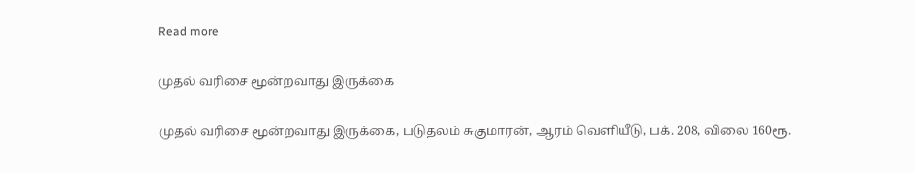Read more

முதல் வரிசை மூன்றவாது இருக்கை

முதல் வரிசை மூன்றவாது இருக்கை, படுதலம் சுகுமாரன், ஆரம் வெளியீடு, பக். 208, விலை 160ரூ.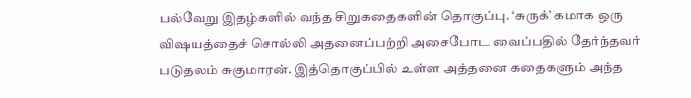பல்வேறு இதழ்களில் வந்த சிறுகதைகளின் தொகுப்பு. ‘சுருக்’ கமாக ஒரு விஷயத்தைச் சொல்லி அதனைப்பற்றி அசைபோட வைப்பதில் தேர்ந்தவர் படுதலம் சுகுமாரன். இத்தொகுப்பில் உள்ள அத்தனை கதைகளும் அந்த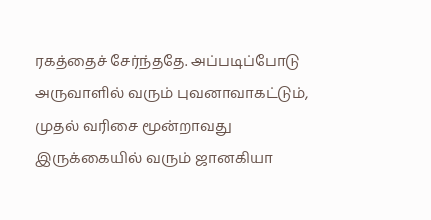ரகத்தைச் சேர்ந்ததே. அப்படிப்போடு அருவாளில் வரும் புவனாவாகட்டும், முதல் வரிசை மூன்றாவது இருக்கையில் வரும் ஜானகியா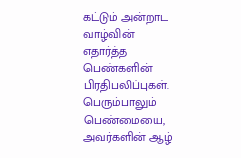கட்டும் அன்றாட வாழ்வின் எதார்த்த பெண்களின் பிரதிபலிப்புகள். பெரும்பாலும் பெண்மையை, அவர்களின் ஆழ்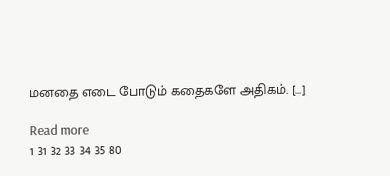மனதை எடை போடும் கதைகளே அதிகம். […]

Read more
1 31 32 33 34 35 80